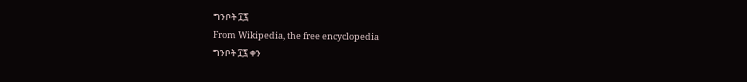ግንቦት ፲፯
From Wikipedia, the free encyclopedia
ግንቦት ፲፯ ቀን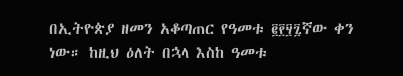በኢትዮጵያ ዘመን አቆጣጠር የዓመቱ ፪፻፶፯ኛው ቀን ነው። ከዚህ ዕለት በኋላ እስከ ዓመቱ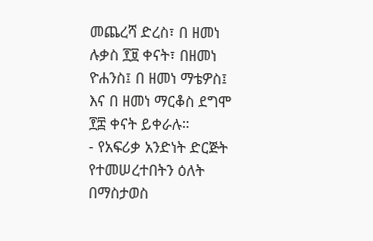መጨረሻ ድረስ፣ በ ዘመነ ሉቃስ ፻፱ ቀናት፣ በዘመነ ዮሐንስ፤ በ ዘመነ ማቴዎስ፤ እና በ ዘመነ ማርቆስ ደግሞ ፻፰ ቀናት ይቀራሉ።
- የአፍሪቃ አንድነት ድርጅት የተመሠረተበትን ዕለት በማስታወስ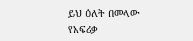ይህ ዕለት በመላው የአፍሪቃ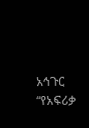አኅጉር “የአፍሪቃ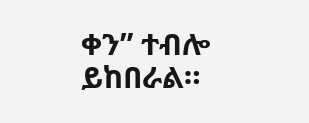ቀን” ተብሎ ይከበራል።